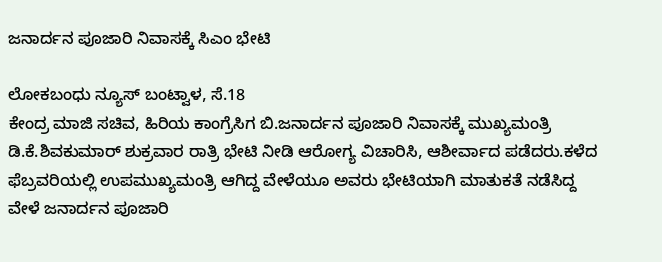ಜನಾರ್ದನ ಪೂಜಾರಿ ನಿವಾಸಕ್ಕೆ ಸಿಎಂ‌ ಭೇಟಿ

ಲೋಕಬಂಧು ನ್ಯೂಸ್ ಬಂಟ್ವಾಳ, ಸೆ.18
ಕೇಂದ್ರ ಮಾಜಿ ಸಚಿವ, ಹಿರಿಯ ಕಾಂಗ್ರೆಸಿಗ ಬಿ.ಜನಾರ್ದನ ಪೂಜಾರಿ ನಿವಾಸಕ್ಕೆ ಮುಖ್ಯಮಂತ್ರಿ ಡಿ.ಕೆ.ಶಿವಕುಮಾರ್ ಶುಕ್ರವಾರ ರಾತ್ರಿ ಭೇಟಿ ನೀಡಿ ಆರೋಗ್ಯ ವಿಚಾರಿಸಿ, ಆಶೀರ್ವಾದ ಪಡೆದರು.ಕಳೆದ ಫೆಬ್ರವರಿಯಲ್ಲಿ ಉಪಮುಖ್ಯಮಂತ್ರಿ ಆಗಿದ್ದ ವೇಳೆಯೂ ಅವರು ಭೇಟಿಯಾಗಿ ಮಾತುಕತೆ ನಡೆಸಿದ್ದ ವೇಳೆ ಜನಾರ್ದನ ಪೂಜಾರಿ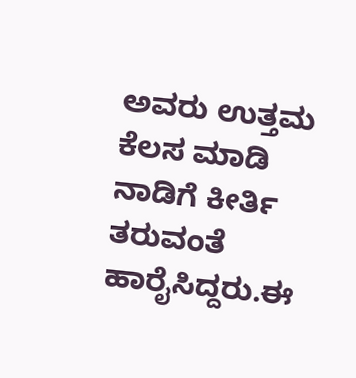ಅವರು ಉತ್ತಮ ಕೆಲಸ ಮಾಡಿ ನಾಡಿಗೆ ಕೀರ್ತಿ ತರುವಂತೆ ಹಾರೈಸಿದ್ದರು.ಈ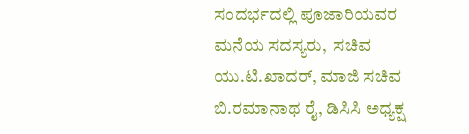ಸಂದರ್ಭದಲ್ಲಿ ಪೂಜಾರಿಯವರ ಮನೆಯ ಸದಸ್ಯರು,  ಸಚಿವ ಯು.ಟಿ.ಖಾದರ್, ಮಾಜಿ ಸಚಿವ ಬಿ.ರಮಾನಾಥ ರೈ, ಡಿಸಿಸಿ ಅಧ್ಯಕ್ಷ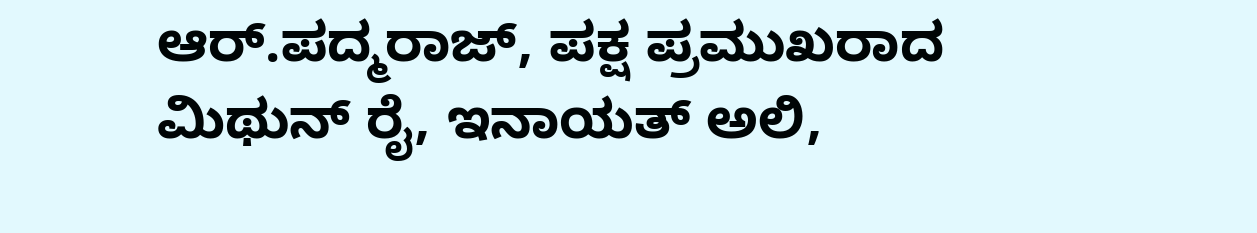ಆರ್.ಪದ್ಮರಾಜ್, ಪಕ್ಷ ಪ್ರಮುಖರಾದ ಮಿಥುನ್ ರೈ, ಇನಾಯತ್ ಅಲಿ,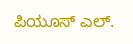ಪಿಯೂಸ್ ಎಲ್.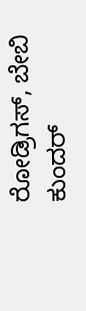ರೋಡ್ರಿಗಸ್, ಬೇಬಿ ಕುಂದರ್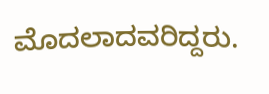ಮೊದಲಾದವರಿದ್ದರು.